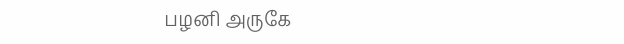பழனி அருகே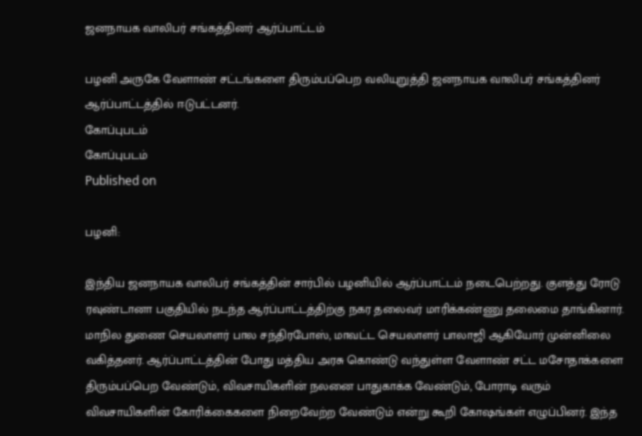ஜனநாயக வாலிபர் சங்கத்தினர் ஆர்ப்பாட்டம்

பழனி அருகே வேளாண் சட்டங்களை திரும்பப்பெற வலியுறுத்தி ஜனநாயக வாலிபர் சங்கத்தினர் ஆர்ப்பாட்டத்தில் ஈடுபட்டனர்.
கோப்புபடம்
கோப்புபடம்
Published on

பழனி:

இந்திய ஜனநாயக வாலிபர் சங்கத்தின் சார்பில் பழனியில் ஆர்ப்பாட்டம் நடைபெற்றது. குளத்து ரோடு ரவுண்டானா பகுதியில் நடந்த ஆர்ப்பாட்டத்திற்கு நகர தலைவர் மாரிக்கண்ணு தலைமை தாங்கினார். மாநில துணை செயலாளர் பால சந்திரபோஸ், மாவட்ட செயலாளர் பாலாஜி ஆகியோர் முன்னிலை வகித்தனர். ஆர்ப்பாட்டத்தின் போது மத்திய அரசு கொண்டு வந்துள்ள வேளாண் சட்ட மசோதாக்களை திரும்பப்பெற வேண்டும், விவசாயிகளின் நலனை பாதுகாக்க வேண்டும், போராடி வரும் விவசாயிகளின் கோரிக்கைகளை நிறைவேற்ற வேண்டும் என்று கூறி கோஷங்கள் எழுப்பினர். இந்த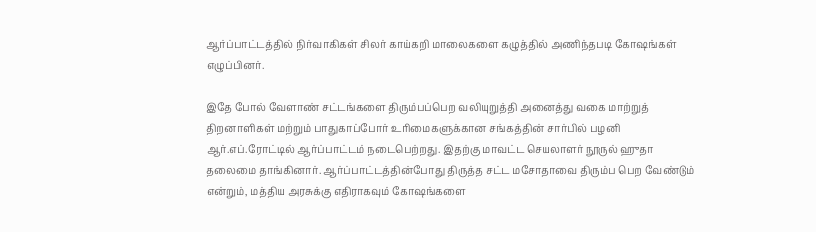ஆர்ப்பாட்டத்தில் நிர்வாகிகள் சிலர் காய்கறி மாலைகளை கழுத்தில் அணிந்தபடி கோஷங்கள் எழுப்பினர்.

இதே போல் வேளாண் சட்டங்களை திரும்பப்பெற வலியுறுத்தி அனைத்து வகை மாற்றுத் திறனாளிகள் மற்றும் பாதுகாப்போர் உரிமைகளுக்கான சங்கத்தின் சார்பில் பழனி ஆர்.எப்.ரோட்டில் ஆர்ப்பாட்டம் நடைபெற்றது. இதற்கு மாவட்ட செயலாளர் நூருல் ஹுதா தலைமை தாங்கினார். ஆர்ப்பாட்டத்தின்போது திருத்த சட்ட மசோதாவை திரும்ப பெற வேண்டும் என்றும், மத்திய அரசுக்கு எதிராகவும் கோஷங்களை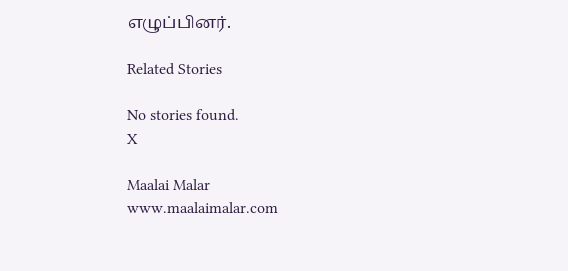எழுப்பினர்.

Related Stories

No stories found.
X

Maalai Malar
www.maalaimalar.com